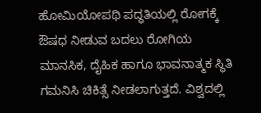ಹೋಮಿಯೋಪಥಿ ಪದ್ಧತಿಯಲ್ಲಿ ರೋಗಕ್ಕೆ ಔಷಧ ನೀಡುವ ಬದಲು ರೋಗಿಯ ಮಾನಸಿಕ, ದೈಹಿಕ ಹಾಗೂ ಭಾವನಾತ್ಮಕ ಸ್ಥಿತಿ ಗಮನಿಸಿ ಚಿಕಿತ್ಸೆ ನೀಡಲಾಗುತ್ತದೆ. ವಿಶ್ವದಲ್ಲಿ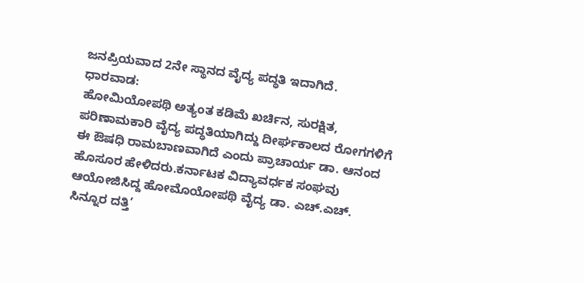ಜನಪ್ರಿಯವಾದ 2ನೇ ಸ್ಥಾನದ ವೈದ್ಯ ಪದ್ಧತಿ ಇದಾಗಿದೆ.
ಧಾರವಾಡ:
ಹೋಮಿಯೋಪಥಿ ಅತ್ಯಂತ ಕಡಿಮೆ ಖರ್ಚಿನ, ಸುರಕ್ಷಿತ, ಪರಿಣಾಮಕಾರಿ ವೈದ್ಯ ಪದ್ಧತಿಯಾಗಿದ್ದು ದೀರ್ಘಕಾಲದ ರೋಗಗಳಿಗೆ ಈ ಔಷಧಿ ರಾಮಬಾಣವಾಗಿದೆ ಎಂದು ಪ್ರಾಚಾರ್ಯ ಡಾ. ಆನಂದ ಹೊಸೂರ ಹೇಳಿದರು.ಕರ್ನಾಟಕ ವಿದ್ಯಾವರ್ಧಕ ಸಂಘವು ಆಯೋಜಿಸಿದ್ದ ಹೋಮೊಯೋಪಥಿ ವೈದ್ಯ ಡಾ. ಎಚ್.ಎಚ್. ಸಿನ್ನೂರ ದತ್ತಿ’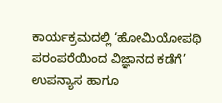ಕಾರ್ಯಕ್ರಮದಲ್ಲಿ ‘ಹೋಮಿಯೋಪಥಿ ಪರಂಪರೆಯಿಂದ ವಿಜ್ಞಾನದ ಕಡೆಗೆ’ ಉಪನ್ಯಾಸ ಹಾಗೂ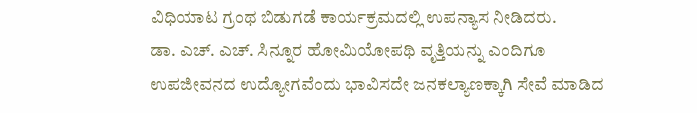ವಿಧಿಯಾಟ ಗ್ರಂಥ ಬಿಡುಗಡೆ ಕಾರ್ಯಕ್ರಮದಲ್ಲಿ ಉಪನ್ಯಾಸ ನೀಡಿದರು.
ಡಾ. ಎಚ್. ಎಚ್. ಸಿನ್ನೂರ ಹೋಮಿಯೋಪಥಿ ವೃತ್ತಿಯನ್ನು ಎಂದಿಗೂ ಉಪಜೀವನದ ಉದ್ಯೋಗವೆಂದು ಭಾವಿಸದೇ ಜನಕಲ್ಯಾಣಕ್ಕಾಗಿ ಸೇವೆ ಮಾಡಿದ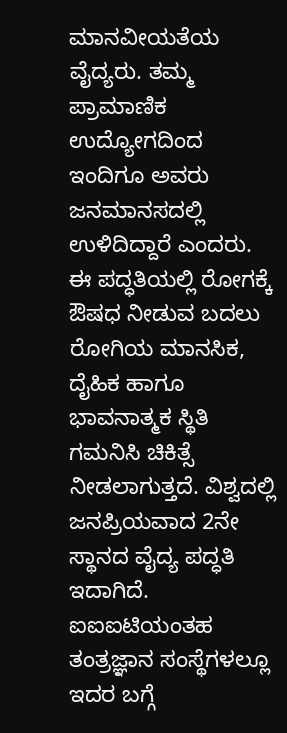ಮಾನವೀಯತೆಯ ವೈದ್ಯರು. ತಮ್ಮ ಪ್ರಾಮಾಣಿಕ ಉದ್ಯೋಗದಿಂದ ಇಂದಿಗೂ ಅವರು ಜನಮಾನಸದಲ್ಲಿ ಉಳಿದಿದ್ದಾರೆ ಎಂದರು. ಈ ಪದ್ಧತಿಯಲ್ಲಿ ರೋಗಕ್ಕೆ ಔಷಧ ನೀಡುವ ಬದಲು ರೋಗಿಯ ಮಾನಸಿಕ, ದೈಹಿಕ ಹಾಗೂ ಭಾವನಾತ್ಮಕ ಸ್ಥಿತಿ ಗಮನಿಸಿ ಚಿಕಿತ್ಸೆ ನೀಡಲಾಗುತ್ತದೆ. ವಿಶ್ವದಲ್ಲಿ ಜನಪ್ರಿಯವಾದ 2ನೇ ಸ್ಥಾನದ ವೈದ್ಯ ಪದ್ಧತಿ ಇದಾಗಿದೆ. ಐಐಐಟಿಯಂತಹ ತಂತ್ರಜ್ಞಾನ ಸಂಸ್ಥೆಗಳಲ್ಲೂ ಇದರ ಬಗ್ಗೆ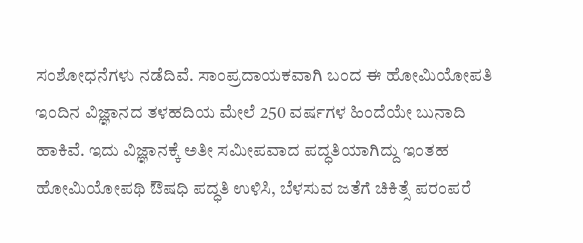ಸಂಶೋಧನೆಗಳು ನಡೆದಿವೆ. ಸಾಂಪ್ರದಾಯಕವಾಗಿ ಬಂದ ಈ ಹೋಮಿಯೋಪತಿ ಇಂದಿನ ವಿಜ್ಞಾನದ ತಳಹದಿಯ ಮೇಲೆ 250 ವರ್ಷಗಳ ಹಿಂದೆಯೇ ಬುನಾದಿ ಹಾಕಿವೆ. ಇದು ವಿಜ್ಞಾನಕ್ಕೆ ಅತೀ ಸಮೀಪವಾದ ಪದ್ಧತಿಯಾಗಿದ್ದು ಇಂತಹ ಹೋಮಿಯೋಪಥಿ ಔಷಧಿ ಪದ್ಧತಿ ಉಳಿಸಿ, ಬೆಳಸುವ ಜತೆಗೆ ಚಿಕಿತ್ಸೆ ಪರಂಪರೆ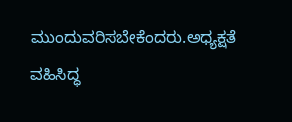ಮುಂದುವರಿಸಬೇಕೆಂದರು.ಅಧ್ಯಕ್ಷತೆ ವಹಿಸಿದ್ಧ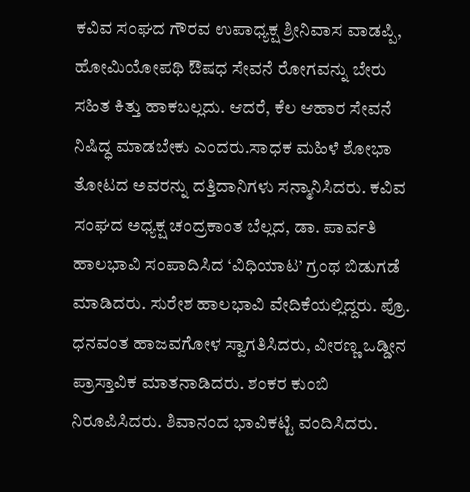ಕವಿವ ಸಂಘದ ಗೌರವ ಉಪಾಧ್ಯಕ್ಷ ಶ್ರೀನಿವಾಸ ವಾಡಪ್ಪಿ, ಹೋಮಿಯೋಪಥಿ ಔಷಧ ಸೇವನೆ ರೋಗವನ್ನು ಬೇರು ಸಹಿತ ಕಿತ್ತು ಹಾಕಬಲ್ಲದು. ಆದರೆ, ಕೆಲ ಆಹಾರ ಸೇವನೆ ನಿಷಿದ್ಧ ಮಾಡಬೇಕು ಎಂದರು.ಸಾಧಕ ಮಹಿಳೆ ಶೋಭಾ ತೋಟದ ಅವರನ್ನು ದತ್ತಿದಾನಿಗಳು ಸನ್ಮಾನಿಸಿದರು. ಕವಿವ ಸಂಘದ ಅಧ್ಯಕ್ಷ ಚಂದ್ರಕಾಂತ ಬೆಲ್ಲದ, ಡಾ. ಪಾರ್ವತಿ ಹಾಲಭಾವಿ ಸಂಪಾದಿಸಿದ ‘ವಿಧಿಯಾಟ’ ಗ್ರಂಥ ಬಿಡುಗಡೆ ಮಾಡಿದರು. ಸುರೇಶ ಹಾಲಭಾವಿ ವೇದಿಕೆಯಲ್ಲಿದ್ದರು. ಪ್ರೊ. ಧನವಂತ ಹಾಜವಗೋಳ ಸ್ವಾಗತಿಸಿದರು, ವೀರಣ್ಣ ಒಡ್ಡೀನ ಪ್ರಾಸ್ತಾವಿಕ ಮಾತನಾಡಿದರು. ಶಂಕರ ಕುಂಬಿ ನಿರೂಪಿಸಿದರು. ಶಿವಾನಂದ ಭಾವಿಕಟ್ಟಿ ವಂದಿಸಿದರು.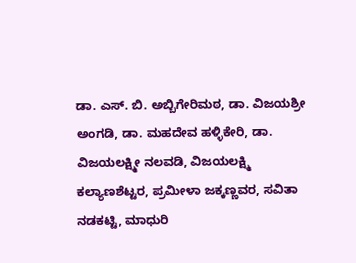ಡಾ. ಎಸ್. ಬಿ. ಅಬ್ಬಿಗೇರಿಮಠ, ಡಾ. ವಿಜಯಶ್ರೀ ಅಂಗಡಿ, ಡಾ. ಮಹದೇವ ಹಳ್ಳಿಕೇರಿ, ಡಾ. ವಿಜಯಲಕ್ಷ್ಮೀ ನಲವಡಿ, ವಿಜಯಲಕ್ಷ್ಮಿ ಕಲ್ಯಾಣಶೆಟ್ಟರ, ಪ್ರಮೀಳಾ ಜಕ್ಕಣ್ಣವರ, ಸವಿತಾ ನಡಕಟ್ಟಿ, ಮಾಧುರಿ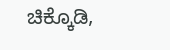ಚಿಕ್ಕೊಡಿ,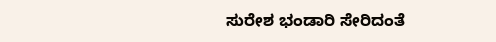ಸುರೇಶ ಭಂಡಾರಿ ಸೇರಿದಂತೆ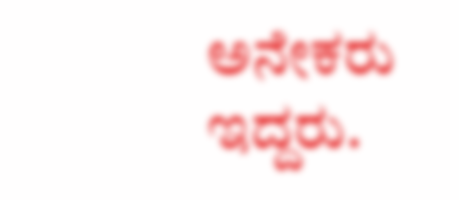ಅನೇಕರು ಇದ್ದರು.